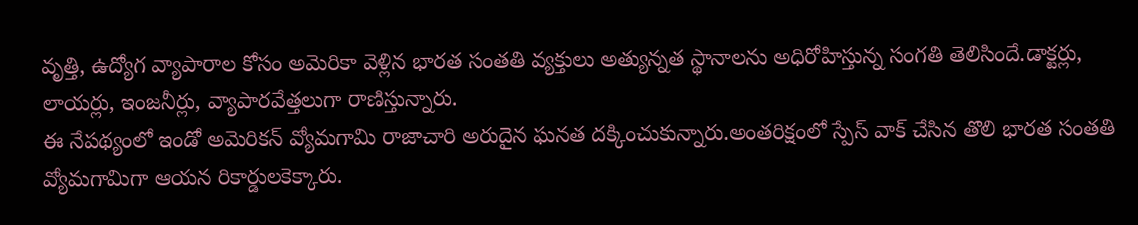వృత్తి, ఉద్యోగ వ్యాపారాల కోసం అమెరికా వెళ్లిన భారత సంతతి వ్యక్తులు అత్యున్నత స్థానాలను అధిరోహిస్తున్న సంగతి తెలిసిందే.డాక్టర్లు, లాయర్లు, ఇంజనీర్లు, వ్యాపారవేత్తలుగా రాణిస్తున్నారు.
ఈ నేపథ్యంలో ఇండో అమెరికన్ వ్యోమగామి రాజాచారి అరుదైన ఘనత దక్కించుకున్నారు.అంతరిక్షంలో స్పేస్ వాక్ చేసిన తొలి భారత సంతతి వ్యోమగామిగా ఆయన రికార్డులకెక్కారు.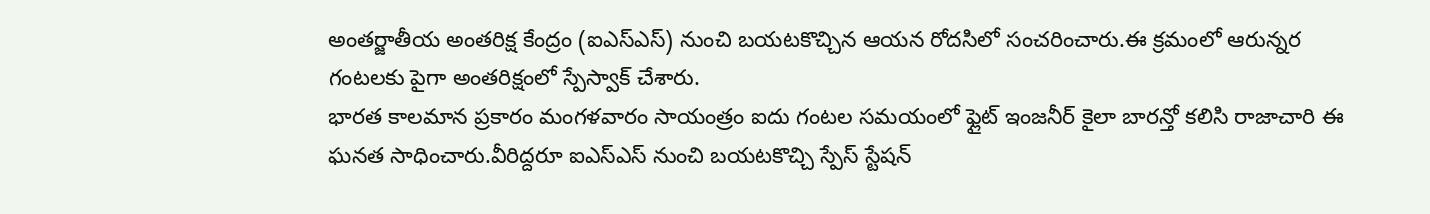అంతర్జాతీయ అంతరిక్ష కేంద్రం (ఐఎస్ఎస్) నుంచి బయటకొచ్చిన ఆయన రోదసిలో సంచరించారు.ఈ క్రమంలో ఆరున్నర గంటలకు పైగా అంతరిక్షంలో స్పేస్వాక్ చేశారు.
భారత కాలమాన ప్రకారం మంగళవారం సాయంత్రం ఐదు గంటల సమయంలో ఫ్లైట్ ఇంజనీర్ కైలా బారన్తో కలిసి రాజాచారి ఈ ఘనత సాధించారు.వీరిద్దరూ ఐఎస్ఎస్ నుంచి బయటకొచ్చి స్పేస్ స్టేషన్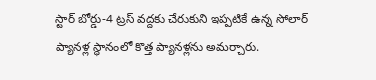స్టార్ బోర్డు-4 ట్రస్ వద్దకు చేరుకుని ఇప్పటికే ఉన్న సోలార్ ప్యానళ్ల స్థానంలో కొత్త ప్యానళ్లను అమర్చారు.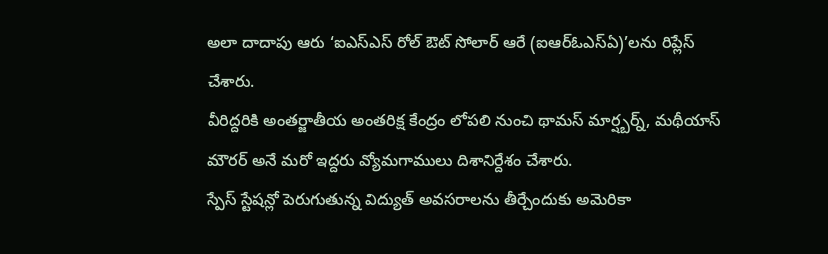అలా దాదాపు ఆరు ‘ఐఎస్ఎస్ రోల్ ఔట్ సోలార్ ఆరే (ఐఆర్ఓఎస్ఏ)’లను రిప్లేస్ చేశారు.
వీరిద్దరికి అంతర్జాతీయ అంతరిక్ష కేంద్రం లోపలి నుంచి థామస్ మార్ష్బర్న్, మథీయాస్ మౌరర్ అనే మరో ఇద్దరు వ్యోమగాములు దిశానిర్దేశం చేశారు.
స్పేస్ స్టేషన్లో పెరుగుతున్న విద్యుత్ అవసరాలను తీర్చేందుకు అమెరికా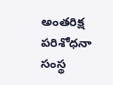అంతరిక్ష పరిశోధనా సంస్థ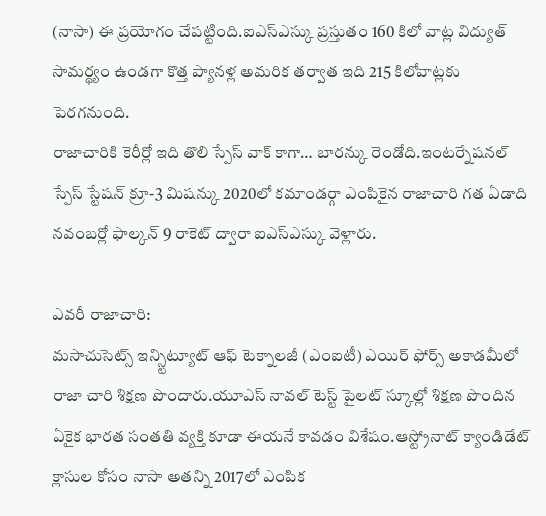(నాసా) ఈ ప్రయోగం చేపట్టింది.ఐఎస్ఎస్కు ప్రస్తుతం 160 కిలో వాట్ల విద్యుత్ సామర్థ్యం ఉండగా కొత్త ప్యానళ్ల అమరిక తర్వాత ఇది 215 కిలోవాట్లకు పెరగనుంది.
రాజాచారికి కెరీర్లో ఇది తొలి స్పేస్ వాక్ కాగా… బారన్కు రెండోది.ఇంటర్నేషనల్ స్పేస్ స్టేషన్ క్రూ-3 మిషన్కు 2020లో కమాండర్గా ఎంపికైన రాజాచారి గత ఏడాది నవంబర్లో ఫాల్కన్ 9 రాకెట్ ద్వారా ఐఎస్ఎస్కు వెళ్లారు.

ఎవరీ రాజాచారి:
మసాచుసెట్స్ ఇన్స్టిట్యూట్ ఆఫ్ టెక్నాలజీ (ఎంఐటీ) ఎయిర్ ఫోర్స్ అకాడమీలో రాజా చారి శిక్షణ పొందారు.యూఎస్ నావల్ టెస్ట్ పైలట్ స్కూల్లో శిక్షణ పొందిన ఏకైక భారత సంతతి వ్యక్తి కూడా ఈయనే కావడం విశేషం.ఆస్ట్రోనాట్ క్యాండిడేట్ క్లాసుల కోసం నాసా అతన్ని 2017లో ఎంపిక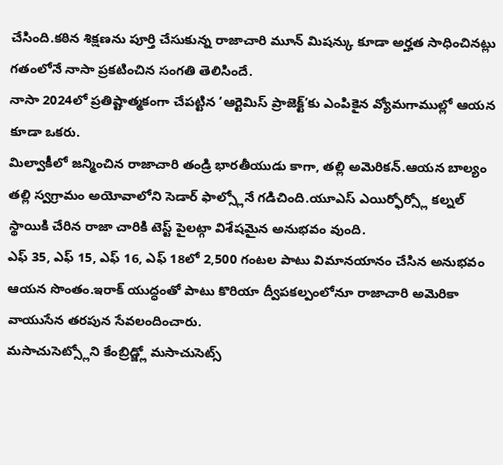చేసింది.కఠిన శిక్షణను పూర్తి చేసుకున్న రాజాచారి మూన్ మిషన్కు కూడా అర్హత సాధించినట్లు గతంలోనే నాసా ప్రకటించిన సంగతి తెలిసిందే.
నాసా 2024లో ప్రతిష్టాత్మకంగా చేపట్టిన ‘ఆర్టెమిస్ ప్రాజెక్ట్’కు ఎంపికైన వ్యోమగాముల్లో ఆయన కూడా ఒకరు.
మిల్వాకీలో జన్మించిన రాజాచారి తండ్రి భారతీయుడు కాగా, తల్లి అమెరికన్.ఆయన బాల్యం తల్లి స్వగ్రామం అయోవాలోని సెడార్ ఫాల్స్లోనే గడిచింది.యూఎస్ ఎయిర్ఫోర్స్లో కల్నల్ స్థాయికి చేరిన రాజా చారికి టెస్ట్ పైలట్గా విశేషమైన అనుభవం వుంది.
ఎఫ్ 35, ఎఫ్ 15, ఎఫ్ 16, ఎఫ్ 18లో 2,500 గంటల పాటు విమానయానం చేసిన అనుభవం ఆయన సొంతం.ఇరాక్ యుద్ధంతో పాటు కొరియా ద్వీపకల్పంలోనూ రాజాచారి అమెరికా వాయుసేన తరపున సేవలందించారు.
మసాచుసెట్స్లోని కేంబ్రిడ్జ్లో మసాచుసెట్స్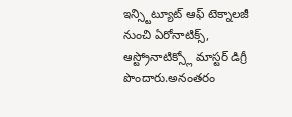ఇన్స్టిట్యూట్ ఆఫ్ టెక్నాలజీ నుంచి ఏరోనాటిక్స్, ఆస్ట్రోనాటిక్స్లో మాస్టర్ డిగ్రీ పొందారు.అనంతరం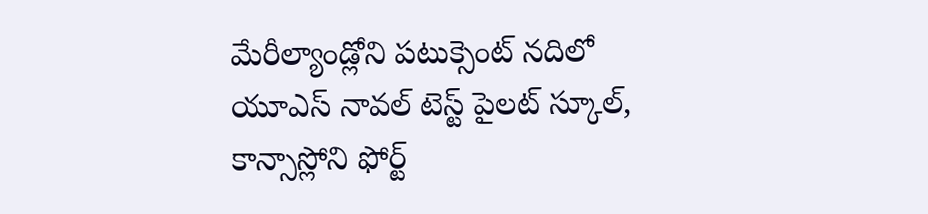మేరీల్యాండ్లోని పటుక్సెంట్ నదిలో యూఎస్ నావల్ టెస్ట్ పైలట్ స్కూల్, కాన్సాస్లోని ఫోర్ట్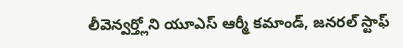లీవెన్వర్త్లోని యూఎస్ ఆర్మీ కమాండ్, జనరల్ స్టాఫ్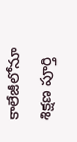కాలేజీలోనూ శిక్షణ పూర్తి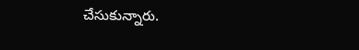చేసుకున్నారు.